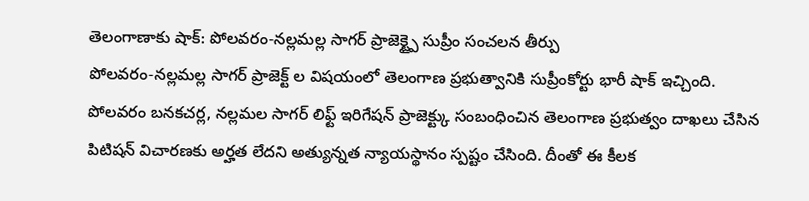తెలంగాణాకు షాక్: పోలవరం-నల్లమల్ల సాగర్ ప్రాజెక్ట్పై సుప్రీం సంచలన తీర్పు
పోలవరం-నల్లమల్ల సాగర్ ప్రాజెక్ట్ ల విషయంలో తెలంగాణ ప్రభుత్వానికి సుప్రీంకోర్టు భారీ షాక్ ఇచ్చింది. పోలవరం బనకచర్ల, నల్లమల సాగర్ లిఫ్ట్ ఇరిగేషన్ ప్రాజెక్ట్కు సంబంధించిన తెలంగాణ ప్రభుత్వం దాఖలు చేసిన పిటిషన్ విచారణకు అర్హత లేదని అత్యున్నత న్యాయస్థానం స్పష్టం చేసింది. దీంతో ఈ కీలక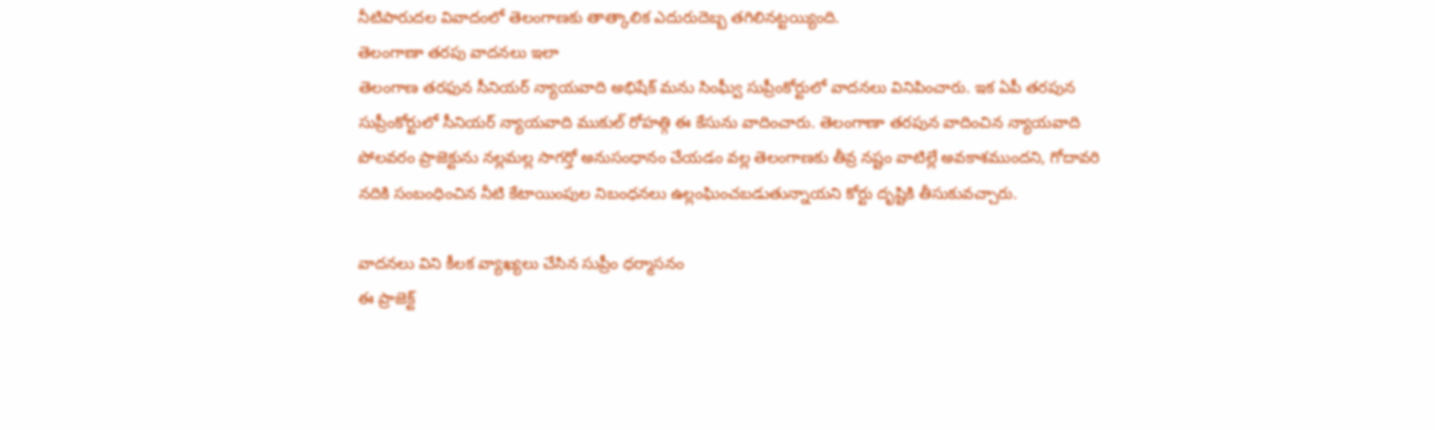నీటిపారుదల వివాదంలో తెలంగాణకు తాత్కాలిక ఎదురుదెబ్బ తగిలినట్టయ్యింది.
తెలంగాణా తరపు వాదనలు ఇలా
తెలంగాణ తరఫున సీనియర్ న్యాయవాది అభిషేక్ మను సింఘ్వీ సుప్రీంకోర్టులో వాదనలు వినిపించారు. ఇక ఏపీ తరపున సుప్రీంకోర్టులో సీనియర్ న్యాయవాది ముకుల్ రోహత్గి ఈ కేసును వాదించారు. తెలంగాణా తరపున వాదించిన న్యాయవాది పోలవరం ప్రాజెక్టును నల్లమల్ల సాగర్తో అనుసంధానం చేయడం వల్ల తెలంగాణకు తీవ్ర నష్టం వాటిల్లే అవకాశముందని, గోదావరి నదికి సంబంధించిన నీటి కేటాయింపుల నిబంధనలు ఉల్లంఘించబడుతున్నాయని కోర్టు దృష్టికి తీసుకువచ్చారు.

వాదనలు విని కీలక వ్యాఖ్యలు చేసిన సుప్రీం ధర్మాసనం
ఈ ప్రాజెక్ట్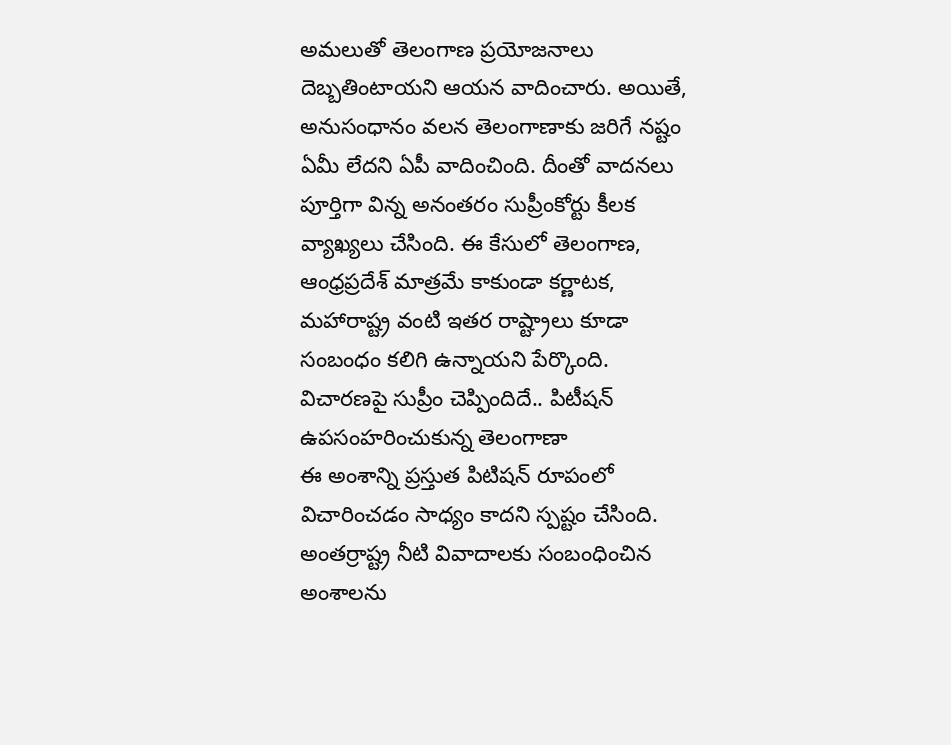అమలుతో తెలంగాణ ప్రయోజనాలు దెబ్బతింటాయని ఆయన వాదించారు. అయితే, అనుసంధానం వలన తెలంగాణాకు జరిగే నష్టం ఏమీ లేదని ఏపీ వాదించింది. దీంతో వాదనలు పూర్తిగా విన్న అనంతరం సుప్రీంకోర్టు కీలక వ్యాఖ్యలు చేసింది. ఈ కేసులో తెలంగాణ, ఆంధ్రప్రదేశ్ మాత్రమే కాకుండా కర్ణాటక, మహారాష్ట్ర వంటి ఇతర రాష్ట్రాలు కూడా సంబంధం కలిగి ఉన్నాయని పేర్కొంది.
విచారణపై సుప్రీం చెప్పిందిదే.. పిటీషన్ ఉపసంహరించుకున్న తెలంగాణా
ఈ అంశాన్ని ప్రస్తుత పిటిషన్ రూపంలో విచారించడం సాధ్యం కాదని స్పష్టం చేసింది. అంతర్రాష్ట్ర నీటి వివాదాలకు సంబంధించిన అంశాలను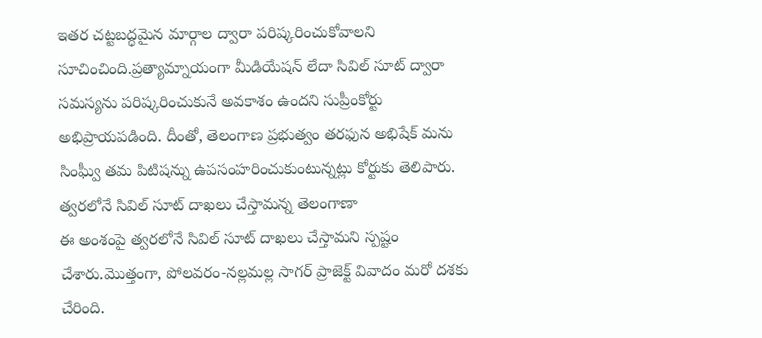ఇతర చట్టబద్ధమైన మార్గాల ద్వారా పరిష్కరించుకోవాలని సూచించింది.ప్రత్యామ్నాయంగా మీడియేషన్ లేదా సివిల్ సూట్ ద్వారా సమస్యను పరిష్కరించుకునే అవకాశం ఉందని సుప్రీంకోర్టు అభిప్రాయపడింది. దీంతో, తెలంగాణ ప్రభుత్వం తరఫున అభిషేక్ మను సింఘ్వీ తమ పిటిషన్ను ఉపసంహరించుకుంటున్నట్లు కోర్టుకు తెలిపారు.
త్వరలోనే సివిల్ సూట్ దాఖలు చేస్తామన్న తెలంగాణా
ఈ అంశంపై త్వరలోనే సివిల్ సూట్ దాఖలు చేస్తామని స్పష్టం చేశారు.మొత్తంగా, పోలవరం-నల్లమల్ల సాగర్ ప్రాజెక్ట్ వివాదం మరో దశకు చేరింది.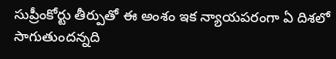సుప్రీంకోర్టు తీర్పుతో ఈ అంశం ఇక న్యాయపరంగా ఏ దిశలో సాగుతుందన్నది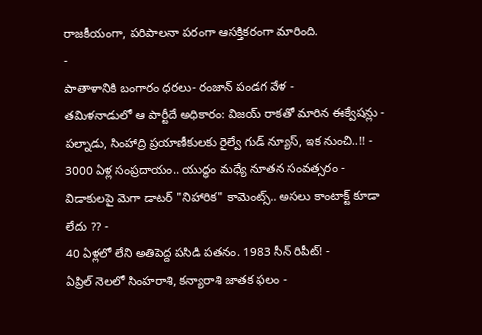రాజకీయంగా, పరిపాలనా పరంగా ఆసక్తికరంగా మారింది.
-
పాతాళానికి బంగారం ధరలు- రంజాన్ పండగ వేళ -
తమిళనాడులో ఆ పార్టీదే అధికారం: విజయ్ రాకతో మారిన ఈక్వేషన్లు -
పల్నాడు, సింహాద్రి ప్రయాణీకులకు రైల్వే గుడ్ న్యూస్, ఇక నుంచి..!! -
3000 ఏళ్ల సంప్రదాయం.. యుద్ధం మధ్యే నూతన సంవత్సరం -
విడాకులపై మెగా డాటర్ "నిహారిక" కామెంట్స్.. అసలు కాంటాక్ట్ కూడా లేదు ?? -
40 ఏళ్లలో లేని అతిపెద్ద పసిడి పతనం. 1983 సీన్ రిపీట్! -
ఏప్రిల్ నెలలో సింహరాశి, కన్యారాశి జాతక ఫలం -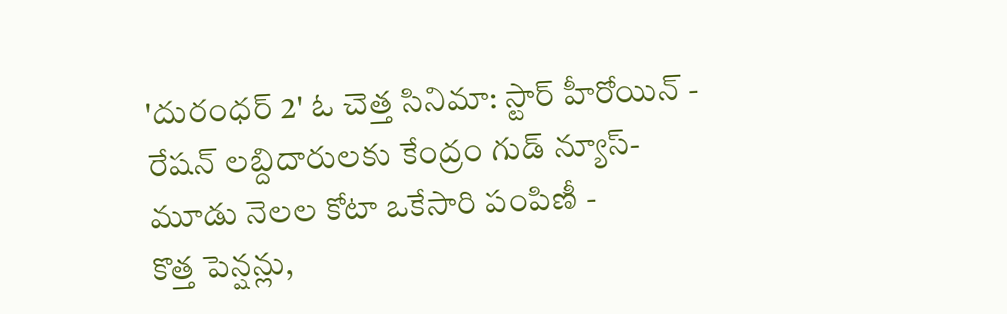'దురంధర్ 2' ఓ చెత్త సినిమా: స్టార్ హీరోయిన్ -
రేషన్ లబ్దిదారులకు కేంద్రం గుడ్ న్యూస్- మూడు నెలల కోటా ఒకేసారి పంపిణీ -
కొత్త పెన్షన్లు,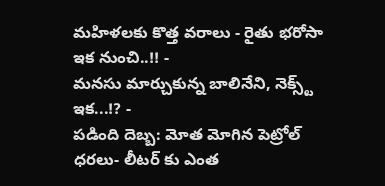మహిళలకు కొత్త వరాలు - రైతు భరోసా ఇక నుంచి..!! -
మనసు మార్చుకున్న బాలినేని, నెక్స్ట్ ఇక...!? -
పడింది దెబ్బ: మోత మోగిన పెట్రోల్ ధరలు- లీటర్ కు ఎంత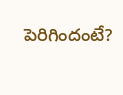పెరిగిందంటే?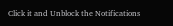Click it and Unblock the Notifications